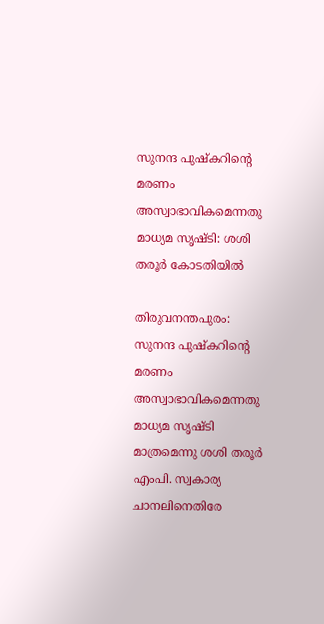സുനന്ദ പുഷ്‌കറിന്റെ മരണം അസ്വാഭാവികമെന്നതു മാധ്യമ സൃഷ്ടി: ശശി തരൂര്‍ കോടതിയില്‍

തിരുവനന്തപുരം: സുനന്ദ പുഷ്‌കറിന്റെ മരണം അസ്വാഭാവികമെന്നതു മാധ്യമ സൃഷ്ടി മാത്രമെന്നു ശശി തരൂര്‍ എംപി. സ്വകാര്യ ചാനലിനെതിരേ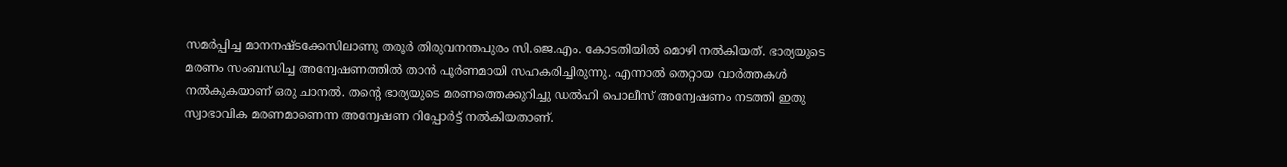സമര്‍പ്പിച്ച മാനനഷ്ടക്കേസിലാണു തരൂര്‍ തിരുവനന്തപുരം സി.ജെ.എം. കോടതിയില്‍ മൊഴി നല്‍കിയത്. ഭാര്യയുടെ മരണം സംബന്ധിച്ച അന്വേഷണത്തില്‍ താന്‍ പൂര്‍ണമായി സഹകരിച്ചിരുന്നു. എന്നാല്‍ തെറ്റായ വാര്‍ത്തകള്‍ നല്‍കുകയാണ് ഒരു ചാനല്‍. തന്റെ ഭാര്യയുടെ മരണത്തെക്കുറിച്ചു ഡല്‍ഹി പൊലീസ് അന്വേഷണം നടത്തി ഇതു സ്വാഭാവിക മരണമാണെന്ന അന്വേഷണ റിപ്പോര്‍ട്ട് നല്‍കിയതാണ്.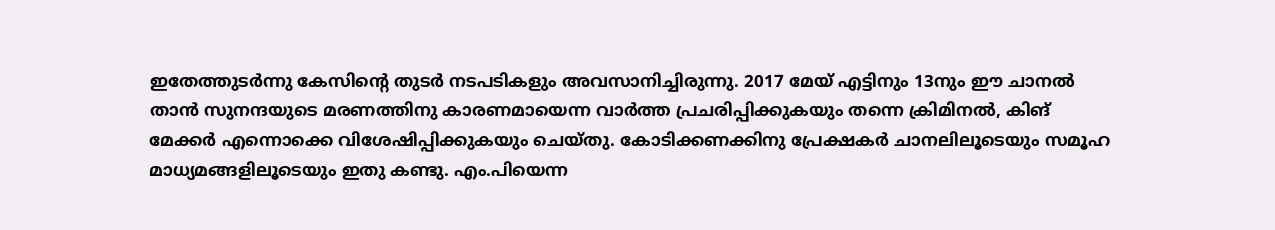ഇതേത്തുടര്‍ന്നു കേസിന്റെ തുടര്‍ നടപടികളും അവസാനിച്ചിരുന്നു. 2017 മേയ് എട്ടിനും 13നും ഈ ചാനല്‍ താന്‍ സുനന്ദയുടെ മരണത്തിനു കാരണമായെന്ന വാര്‍ത്ത പ്രചരിപ്പിക്കുകയും തന്നെ ക്രിമിനല്‍, കിങ് മേക്കര്‍ എന്നൊക്കെ വിശേഷിപ്പിക്കുകയും ചെയ്തു. കോടിക്കണക്കിനു പ്രേക്ഷകര്‍ ചാനലിലൂടെയും സമൂഹ മാധ്യമങ്ങളിലൂടെയും ഇതു കണ്ടു. എം.പിയെന്ന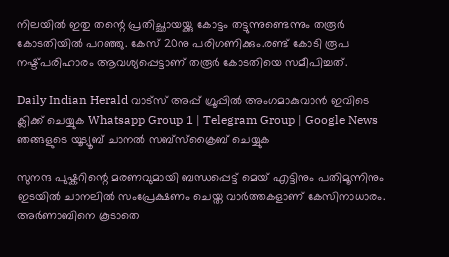നിലയില്‍ ഇതു തന്റെ പ്രതിച്ഛായയ്ക്കു കോട്ടം തട്ടുന്നുണ്ടെന്നും തരൂര്‍ കോടതിയില്‍ പറഞ്ഞു. കേസ് 20നു പരിഗണിക്കും.രണ്ട് കോടി രൂപ നഷ്ട്പരിഹാരം ആവശ്യപ്പെട്ടാണ് തരൂർ കോടതിയെ സമീപിച്ചത്.

Daily Indian Herald വാട്സ് അപ്പ് ഗ്രൂപ്പിൽ അംഗമാകുവാൻ ഇവിടെ ക്ലിക്ക് ചെയ്യുക Whatsapp Group 1 | Telegram Group | Google News ഞങ്ങളുടെ യൂട്യൂബ് ചാനൽ സബ്സ്ക്രൈബ് ചെയ്യുക

സുനന്ദ പുഷ്കറിന്റെ മരണവുമായി ബന്ധപ്പെട്ട് മെയ് എട്ടിനും പതിമൂന്നിനും ഇടയില്‍ ചാനലില്‍ സംപ്രേക്ഷണം ചെയ്ത വാര്‍ത്തകളാണ് കേസിനാധാരം. അര്‍ണാബിനെ കൂടാതെ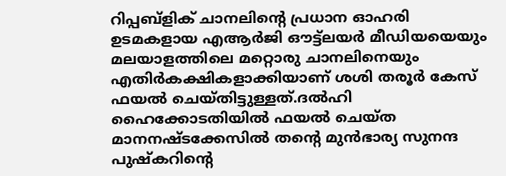റിപ്പബ്ളിക് ചാനലിന്റെ പ്രധാന ഓഹരി ഉടമകളായ എആര്‍ജി ഔട്ട്ലയര്‍ മീഡിയയെയും മലയാളത്തിലെ മറ്റൊരു ചാനലിനെയും എതിര്‍കക്ഷികളാക്കിയാണ് ശശി തരൂര്‍ കേസ് ഫയല്‍ ചെയ്തിട്ടുള്ളത്.ദല്‍ഹി ഹൈക്കോടതിയില്‍ ഫയല്‍ ചെയ്ത മാനനഷ്ടക്കേസില്‍ തന്റെ മുന്‍ഭാര്യ സുനന്ദ പുഷ്കറിന്റെ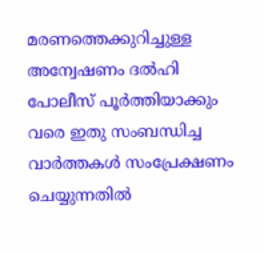മരണത്തെക്കുറിച്ചുള്ള അന്വേഷണം ദല്‍ഹി പോലീസ് പൂര്‍ത്തിയാക്കും വരെ ഇതു സംബന്ധിച്ച വാര്‍ത്തകള്‍ സംപ്രേക്ഷണം ചെയ്യുന്നതില്‍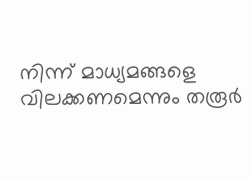നിന്ന് മാധ്യമങ്ങളെ വിലക്കണമെന്നും തരൂര്‍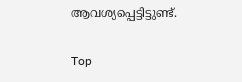ആവശ്യപ്പെട്ടിട്ടുണ്ട്.

Top